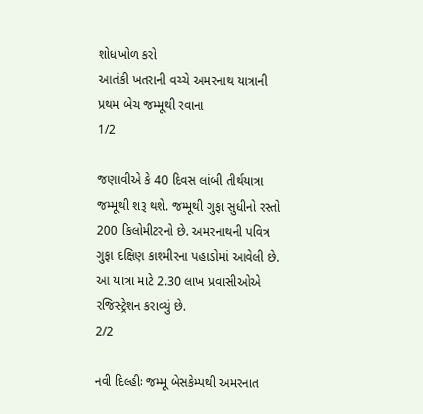શોધખોળ કરો
આતંકી ખતરાની વચ્ચે અમરનાથ યાત્રાની પ્રથમ બેચ જમ્મૂથી રવાના
1/2

જણાવીએ કે 40 દિવસ લાંબી તીર્થયાત્રા જમ્મૂથી શરૂ થશે. જમ્મૂથી ગુફા સુધીનો રસ્તો 200 કિલોમીટરનો છે. અમરનાથની પવિત્ર ગુફા દક્ષિણ કાશ્મીરના પહાડોમાં આવેલી છે. આ યાત્રા માટે 2.30 લાખ પ્રવાસીઓએ રજિસ્ટ્રેશન કરાવ્યું છે.
2/2

નવી દિલ્હીઃ જમ્મૂ બેસકેમ્પથી અમરનાત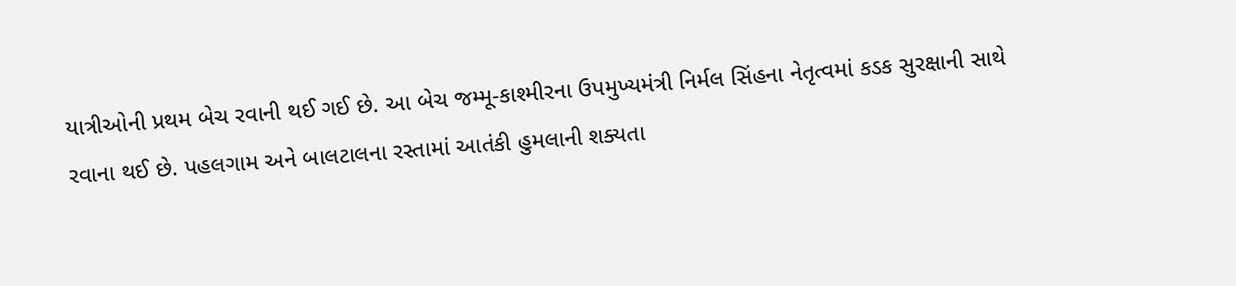યાત્રીઓની પ્રથમ બેચ રવાની થઈ ગઈ છે. આ બેચ જમ્મૂ-કાશ્મીરના ઉપમુખ્યમંત્રી નિર્મલ સિંહના નેતૃત્વમાં કડક સુરક્ષાની સાથે રવાના થઈ છે. પહલગામ અને બાલટાલના રસ્તામાં આતંકી હુમલાની શક્યતા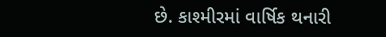છે. કાશ્મીરમાં વાર્ષિક થનારી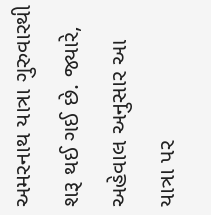અમરનાથ યાત્રા ગુરુવારથી શરૂ થઈ ગઈ છે. જ્યારે, અહેવાલ અનુસાર આ યાત્રા પર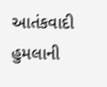આતંકવાદી હુમલાની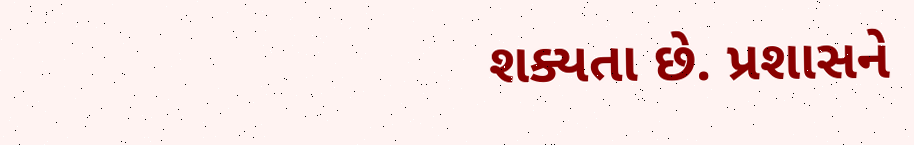શક્યતા છે. પ્રશાસને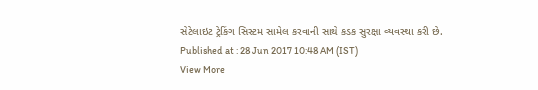સેટેલાઇટ ટ્રેકિંગ સિસ્ટમ સામેલ કરવાની સાથે કડક સુરક્ષા વ્યવસ્થા કરી છે.
Published at : 28 Jun 2017 10:48 AM (IST)
View More